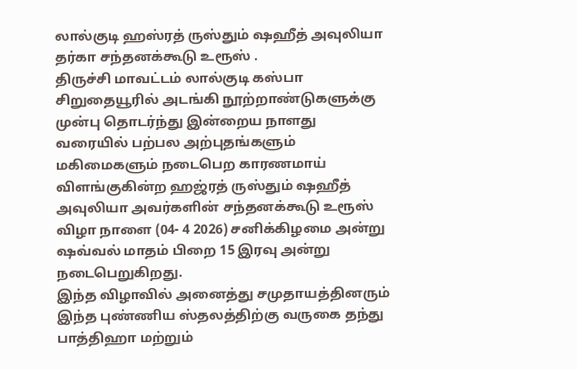லால்குடி ஹஸ்ரத் ருஸ்தும் ஷஹீத் அவுலியா தர்கா சந்தனக்கூடு உரூஸ் .
திருச்சி மாவட்டம் லால்குடி கஸ்பா சிறுதையூரில் அடங்கி நூற்றாண்டுகளுக்கு முன்பு தொடர்ந்து இன்றைய நாளது வரையில் பற்பல அற்புதங்களும் மகிமைகளும் நடைபெற காரணமாய் விளங்குகின்ற ஹஜ்ரத் ருஸ்தும் ஷஹீத் அவுலியா அவர்களின் சந்தனக்கூடு உரூஸ் விழா நாளை (04- 4 2026) சனிக்கிழமை அன்று ஷவ்வல் மாதம் பிறை 15 இரவு அன்று நடைபெறுகிறது.
இந்த விழாவில் அனைத்து சமுதாயத்தினரும் இந்த புண்ணிய ஸ்தலத்திற்கு வருகை தந்து பாத்திஹா மற்றும்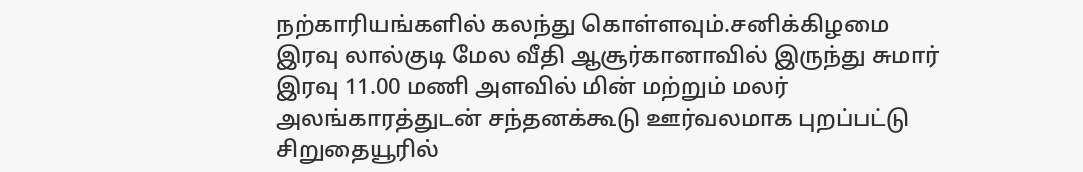நற்காரியங்களில் கலந்து கொள்ளவும்.சனிக்கிழமை இரவு லால்குடி மேல வீதி ஆசூர்கானாவில் இருந்து சுமார் இரவு 11.00 மணி அளவில் மின் மற்றும் மலர் அலங்காரத்துடன் சந்தனக்கூடு ஊர்வலமாக புறப்பட்டு சிறுதையூரில்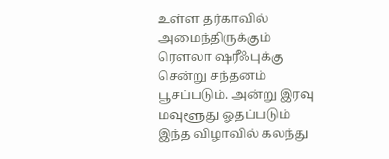உள்ள தர்காவில் அமைந்திருக்கும் ரௌலா ஷரீஃபுக்கு சென்று சந்தனம் பூசப்படும். அன்று இரவு மவுளூது ஓதப்படும்
இந்த விழாவில் கலந்து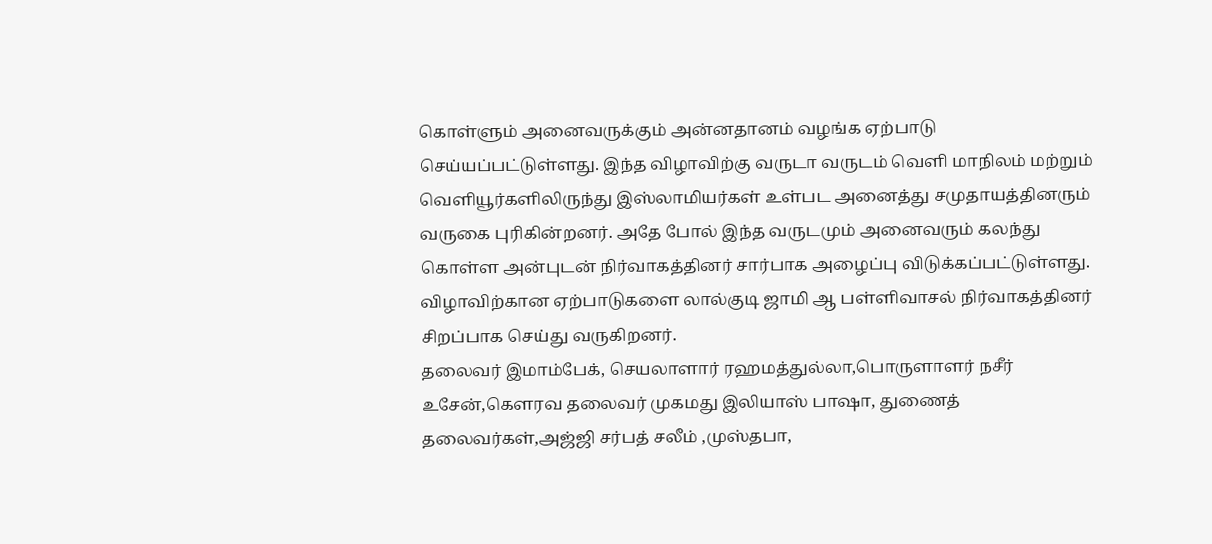கொள்ளும் அனைவருக்கும் அன்னதானம் வழங்க ஏற்பாடு செய்யப்பட்டுள்ளது. இந்த விழாவிற்கு வருடா வருடம் வெளி மாநிலம் மற்றும் வெளியூர்களிலிருந்து இஸ்லாமியர்கள் உள்பட அனைத்து சமுதாயத்தினரும் வருகை புரிகின்றனர். அதே போல் இந்த வருடமும் அனைவரும் கலந்து கொள்ள அன்புடன் நிர்வாகத்தினர் சார்பாக அழைப்பு விடுக்கப்பட்டுள்ளது.
விழாவிற்கான ஏற்பாடுகளை லால்குடி ஜாமி ஆ பள்ளிவாசல் நிர்வாகத்தினர் சிறப்பாக செய்து வருகிறனர்.
தலைவர் இமாம்பேக், செயலாளார் ரஹமத்துல்லா,பொருளாளர் நசீர் உசேன்,கௌரவ தலைவர் முகமது இலியாஸ் பாஷா, துணைத் தலைவர்கள்,அஜ்ஜி சர்பத் சலீம் ,முஸ்தபா,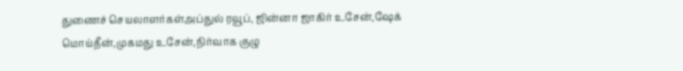துணைச் செயலாளர்கள்அப்துல் ரவூப், ஜின்னா ஜாகிர் உசேன்,ஷேக் மொய்தீன்,முகமது உசேன்,நிர்வாக குழு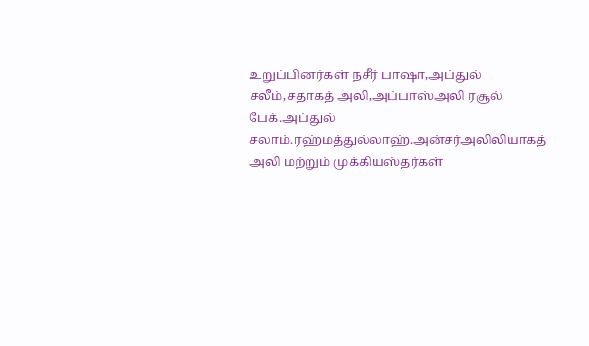உறுப்பினர்கள் நசீர் பாஷா,அப்துல் சலீம்,சதாகத் அலி,அப்பாஸ்அலி ரசூல் பேக்.அப்துல் சலாம்.ரஹ்மத்துல்லாஹ்.அன்சர்அலிலியாகத் அலி மற்றும் முக்கியஸ்தர்கள்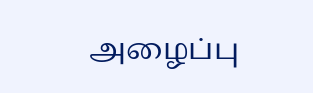அழைப்பு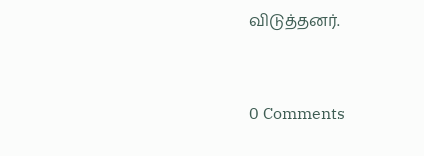விடுத்தனர்.


0 Comments